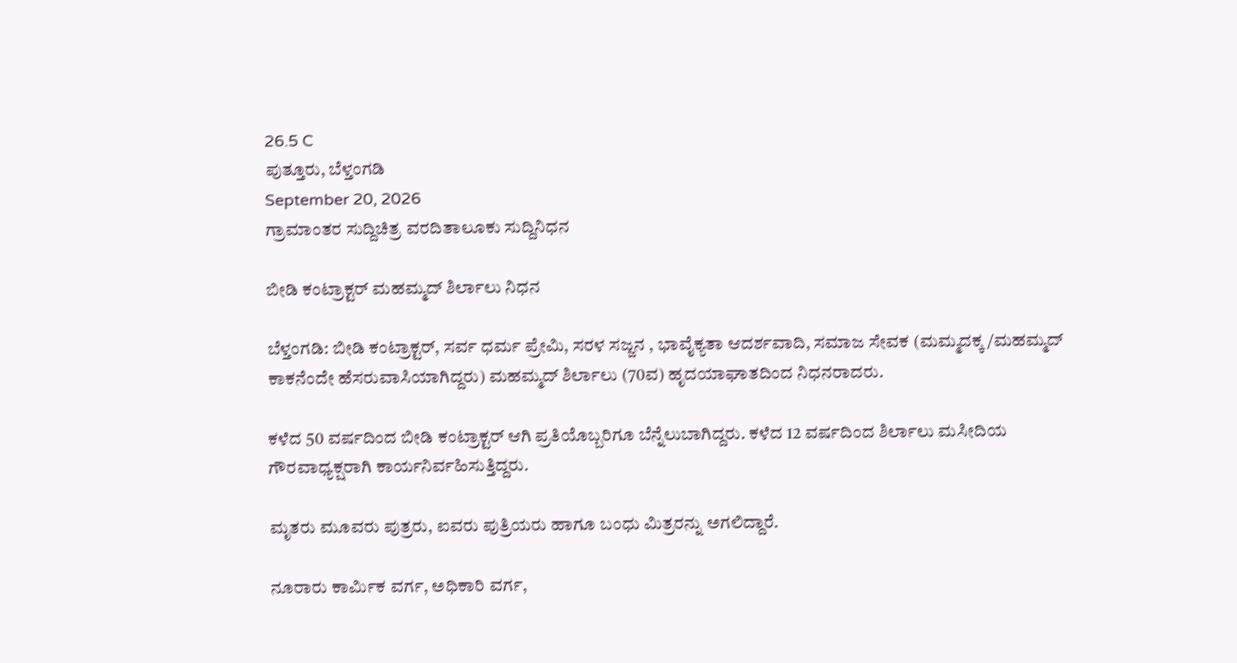26.5 C
ಪುತ್ತೂರು, ಬೆಳ್ತಂಗಡಿ
September 20, 2026
ಗ್ರಾಮಾಂತರ ಸುದ್ದಿಚಿತ್ರ ವರದಿತಾಲೂಕು ಸುದ್ದಿನಿಧನ

ಬೀಡಿ ಕಂಟ್ರಾಕ್ಟರ್ ಮಹಮ್ಮದ್ ಶಿರ್ಲಾಲು ನಿಧನ

ಬೆಳ್ತಂಗಡಿ: ಬೀಡಿ ಕಂಟ್ರಾಕ್ಟರ್, ಸರ್ವ ಧರ್ಮ ಪ್ರೇಮಿ, ಸರಳ ಸಜ್ಜನ , ಭಾವೈಕ್ಯತಾ ಆದರ್ಶವಾದಿ, ಸಮಾಜ ಸೇವಕ (ಮಮ್ಮದಕ್ಕ /ಮಹಮ್ಮದ್ ಕಾಕನೆಂದೇ ಹೆಸರುವಾಸಿಯಾಗಿದ್ದರು) ಮಹಮ್ಮದ್ ಶಿರ್ಲಾಲು (70ವ) ಹೃದಯಾಘಾತದಿಂದ ನಿಧನರಾದರು.

ಕಳೆದ 50 ವರ್ಷದಿಂದ ಬೀಡಿ ಕಂಟ್ರಾಕ್ಟರ್ ಆಗಿ ಪ್ರತಿಯೊಬ್ಬರಿಗೂ ಬೆನ್ನೆಲುಬಾಗಿದ್ದರು. ಕಳೆದ 12 ವರ್ಷದಿಂದ ಶಿರ್ಲಾಲು ಮಸೀದಿಯ ಗೌರವಾಧ್ಯಕ್ಷರಾಗಿ ಕಾರ್ಯನಿರ್ವಹಿಸುತ್ತಿದ್ದರು.

ಮೃತರು ಮೂವರು ಪುತ್ರರು, ಐವರು ಪುತ್ರಿಯರು ಹಾಗೂ ಬಂಧು ಮಿತ್ರರನ್ನು ಅಗಲಿದ್ದಾರೆ.

ನೂರಾರು ಕಾರ್ಮಿಕ ವರ್ಗ, ಅಧಿಕಾರಿ ವರ್ಗ,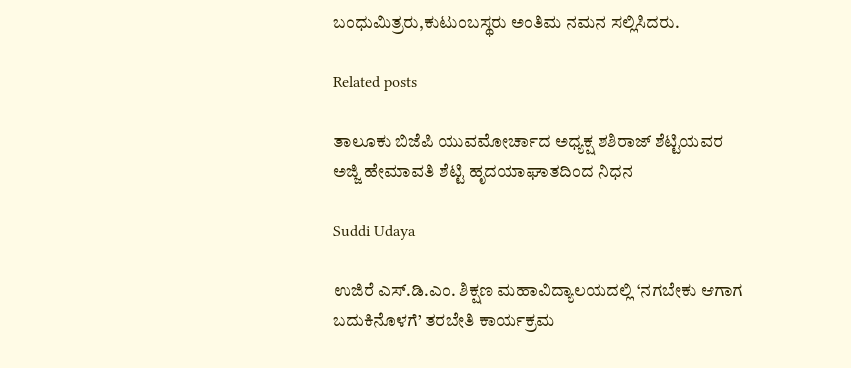ಬಂಧುಮಿತ್ರರು,ಕುಟುಂಬಸ್ಥರು ಅಂತಿಮ ನಮನ ಸಲ್ಲಿಸಿದರು.

Related posts

ತಾಲೂಕು ಬಿಜೆಪಿ ಯುವಮೋರ್ಚಾದ ಅಧ್ಯಕ್ಷ ಶಶಿರಾಜ್ ಶೆಟ್ಟಿಯವರ ಅಜ್ಜಿ ಹೇಮಾವತಿ ಶೆಟ್ಟಿ ಹೃದಯಾಘಾತದಿಂದ ನಿಧನ

Suddi Udaya

ಉಜಿರೆ ಎಸ್.ಡಿ.ಎಂ. ಶಿಕ್ಷಣ ಮಹಾವಿದ್ಯಾಲಯದಲ್ಲಿ ‘ನಗಬೇಕು ಆಗಾಗ ಬದುಕಿನೊಳಗೆ’ ತರಬೇತಿ ಕಾರ್ಯಕ್ರಮ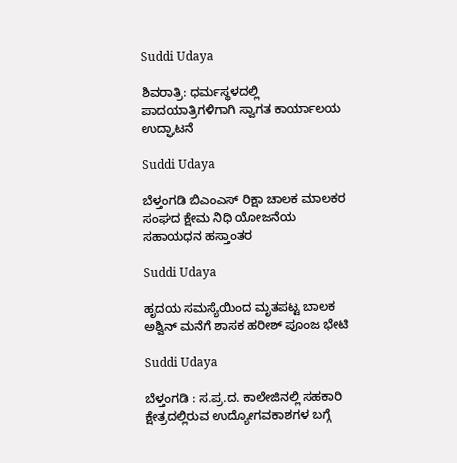Suddi Udaya

ಶಿವರಾತ್ರಿ: ಧರ್ಮಸ್ಥಳದಲ್ಲಿ ಪಾದಯಾತ್ರಿಗಳಿಗಾಗಿ ಸ್ವಾಗತ ಕಾರ್ಯಾಲಯ ಉದ್ಘಾಟನೆ

Suddi Udaya

ಬೆಳ್ತಂಗಡಿ ಬಿಎಂಎಸ್ ರಿಕ್ಷಾ ಚಾಲಕ ಮಾಲಕರ ಸಂಘದ ಕ್ಷೇಮ ನಿಧಿ ಯೋಜನೆಯ‌ ಸಹಾಯಧನ ಹಸ್ತಾಂತರ

Suddi Udaya

ಹೃದಯ ಸಮಸ್ಯೆಯಿಂದ ಮೃತಪಟ್ಟ ಬಾಲಕ ಅಶ್ವಿನ್ ಮನೆಗೆ ಶಾಸಕ ಹರೀಶ್ ಪೂಂಜ ಭೇಟಿ

Suddi Udaya

ಬೆಳ್ತಂಗಡಿ : ಸ.ಪ್ರ.ದ. ಕಾಲೇಜಿನಲ್ಲಿ ಸಹಕಾರಿ ಕ್ಷೇತ್ರದಲ್ಲಿರುವ ಉದ್ಯೋಗವಕಾಶಗಳ ಬಗ್ಗೆ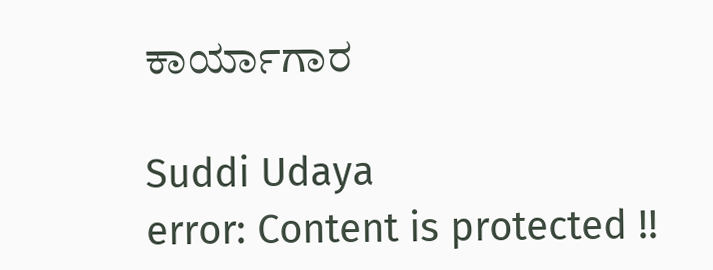ಕಾರ್ಯಾಗಾರ

Suddi Udaya
error: Content is protected !!